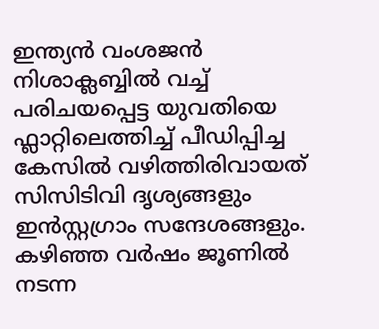ഇന്ത്യൻ വംശജൻ നിശാക്ലബ്ബിൽ വച്ച് പരിചയപ്പെട്ട യുവതിയെ ഫ്ലാറ്റിലെത്തിച്ച് പീഡിപ്പിച്ച കേസിൽ വഴിത്തിരിവായത് സിസിടിവി ദൃശ്യങ്ങളും ഇൻസ്റ്റഗ്രാം സന്ദേശങ്ങളും. കഴിഞ്ഞ വർഷം ജൂണിൽ നടന്ന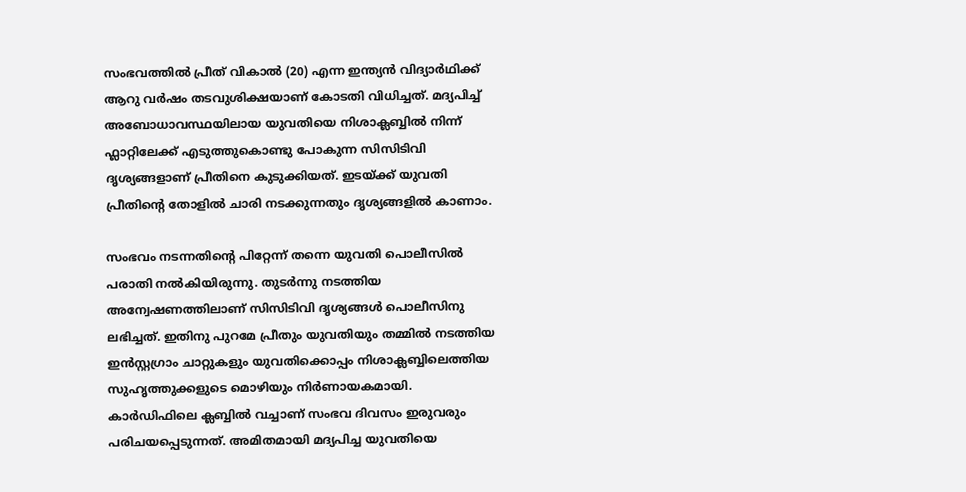സംഭവത്തിൽ പ്രീത് വികാൽ (20) എന്ന ഇന്ത്യൻ വിദ്യാർഥിക്ക് ആറു വർഷം തടവുശിക്ഷയാണ് കോടതി വിധിച്ചത്. മദ്യപിച്ച് അബോധാവസ്ഥയിലായ യുവതിയെ നിശാക്ലബ്ബിൽ നിന്ന് ഫ്ലാറ്റിലേക്ക് എടുത്തുകൊണ്ടു പോകുന്ന സിസിടിവി ദൃശ്യങ്ങളാണ് പ്രീതിനെ കുടുക്കിയത്. ഇടയ്ക്ക് യുവതി പ്രീതിന്റെ തോളിൽ ചാരി നടക്കുന്നതും ദൃശ്യങ്ങളിൽ കാണാം.

സംഭവം നടന്നതിന്റെ പിറ്റേന്ന് തന്നെ യുവതി പൊലീസിൽ പരാതി നൽകിയിരുന്നു. തുടർന്നു നടത്തിയ അന്വേഷണത്തിലാണ് സിസിടിവി ദൃശ്യങ്ങൾ പൊലീസിനു ലഭിച്ചത്. ഇതിനു പുറമേ പ്രീതും യുവതിയും തമ്മിൽ നടത്തിയ ഇൻസ്റ്റഗ്രാം ചാറ്റുകളും യുവതിക്കൊപ്പം നിശാക്ലബ്ബിലെത്തിയ സുഹൃത്തുക്കളുടെ മൊഴിയും നിർണായകമായി.
കാർഡിഫിലെ ക്ലബ്ബിൽ വച്ചാണ് സംഭവ ദിവസം ഇരുവരും പരിചയപ്പെടുന്നത്. അമിതമായി മദ്യപിച്ച യുവതിയെ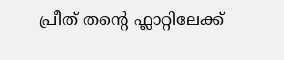പ്രീത് തന്റെ ഫ്ലാറ്റിലേക്ക്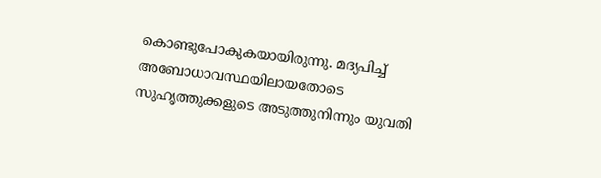കൊണ്ടുപോകുകയായിരുന്നു. മദ്യപിച്ച് അബോധാവസ്ഥയിലായതോടെ സുഹൃത്തുക്കളുടെ അടുത്തുനിന്നും യുവതി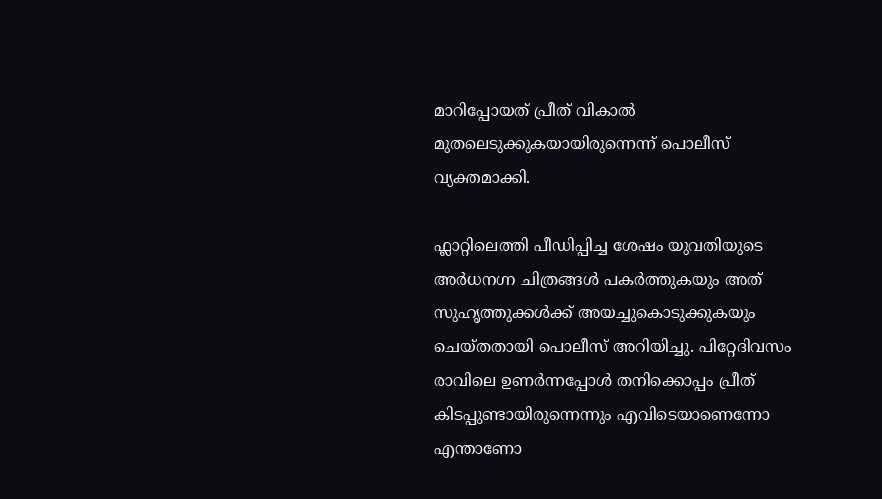മാറിപ്പോയത് പ്രീത് വികാൽ മുതലെടുക്കുകയായിരുന്നെന്ന് പൊലീസ് വ്യക്തമാക്കി.

ഫ്ലാറ്റിലെത്തി പീഡിപ്പിച്ച ശേഷം യുവതിയുടെ അർധനഗ്ന ചിത്രങ്ങൾ പകർത്തുകയും അത് സുഹൃത്തുക്കൾക്ക് അയച്ചുകൊടുക്കുകയും ചെയ്തതായി പൊലീസ് അറിയിച്ചു. പിറ്റേദിവസം രാവിലെ ഉണർന്നപ്പോൾ തനിക്കൊപ്പം പ്രീത് കിടപ്പുണ്ടായിരുന്നെന്നും എവിടെയാണെന്നോ എന്താണോ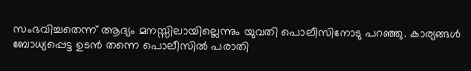സംഭവിച്ചതെന്ന് ആദ്യം മനസ്സിലായില്ലെന്നും യുവതി പൊലീസിനോടു പറഞ്ഞു. കാര്യങ്ങൾ ബോധ്യപ്പെട്ട ഉടൻ തന്നെ പൊലീസിൽ പരാതി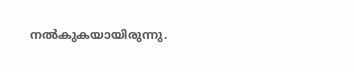നൽകുകയായിരുന്നു.